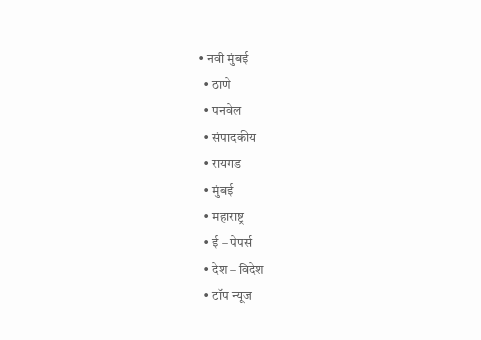• नवी मुंबई
  • ठाणे
  • पनवेल
  • संपादकीय
  • रायगड
  • मुंबई
  • महाराष्ट्र
  • ई – पेपर्स
  • देश – विदेश
  • टॉप न्यूज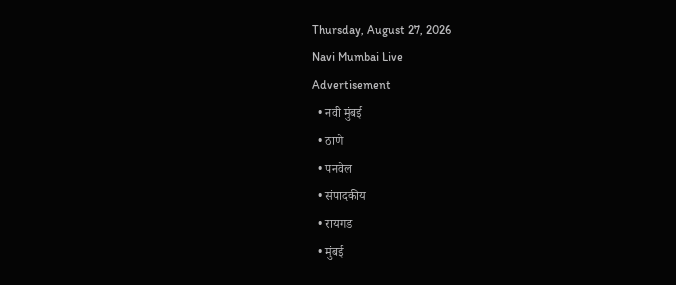Thursday, August 27, 2026
Navi Mumbai Live
Advertisement
  • नवी मुंबई
  • ठाणे
  • पनवेल
  • संपादकीय
  • रायगड
  • मुंबई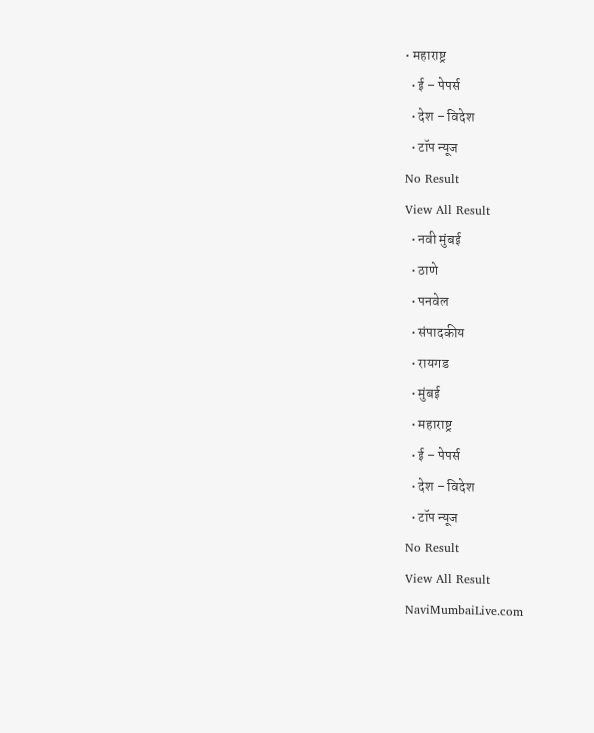• महाराष्ट्र
  • ई – पेपर्स
  • देश – विदेश
  • टॉप न्यूज
No Result
View All Result
  • नवी मुंबई
  • ठाणे
  • पनवेल
  • संपादकीय
  • रायगड
  • मुंबई
  • महाराष्ट्र
  • ई – पेपर्स
  • देश – विदेश
  • टॉप न्यूज
No Result
View All Result
NaviMumbaiLive.com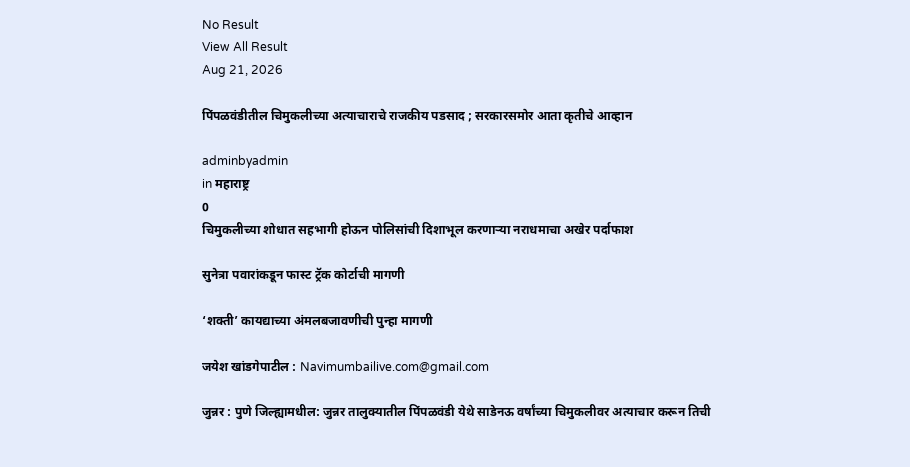No Result
View All Result
Aug 21, 2026

पिंपळवंडीतील चिमुकलीच्या अत्याचाराचे राजकीय पडसाद ; सरकारसमोर आता कृतीचे आव्हान

adminbyadmin
in महाराष्ट्र
0
चिमुकलीच्या शोधात सहभागी होऊन पोलिसांची दिशाभूल करणाऱ्या नराधमाचा अखेर पर्दाफाश

सुनेत्रा पवारांकडून फास्ट ट्रॅक कोर्टाची मागणी

‘शक्ती’ कायद्याच्या अंमलबजावणीची पुन्हा मागणी

जयेश खांडगेपाटील : Navimumbailive.com@gmail.com

जुन्नर : पुणे जिल्ह्यामधील: जुन्नर तालुक्यातील पिंपळवंडी येथे साडेनऊ वर्षांच्या चिमुकलीवर अत्याचार करून तिची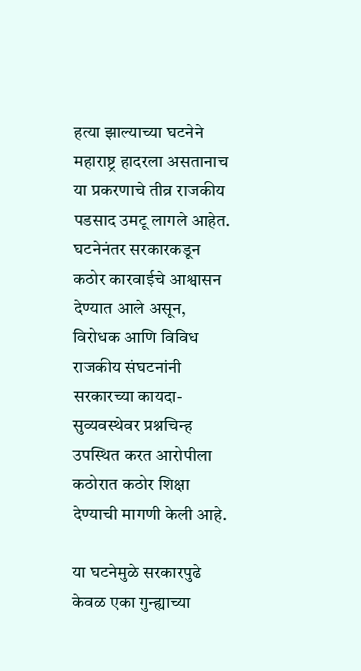हत्या झाल्याच्या घटनेने महाराष्ट्र हादरला असतानाच या प्रकरणाचे तीव्र राजकीय पडसाद उमटू लागले आहेत. घटनेनंतर सरकारकडून कठोर कारवाईचे आश्वासन देण्यात आले असून, विरोधक आणि विविध राजकीय संघटनांनी सरकारच्या कायदा-सुव्यवस्थेवर प्रश्नचिन्ह उपस्थित करत आरोपीला कठोरात कठोर शिक्षा देण्याची मागणी केली आहे.

या घटनेमुळे सरकारपुढे केवळ एका गुन्ह्याच्या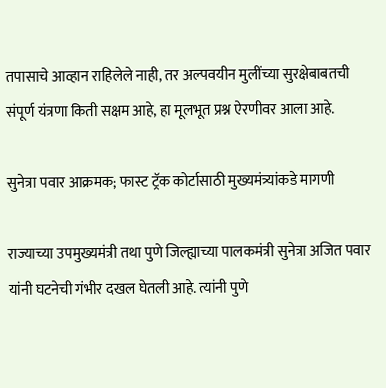तपासाचे आव्हान राहिलेले नाही, तर अल्पवयीन मुलींच्या सुरक्षेबाबतची संपूर्ण यंत्रणा किती सक्षम आहे, हा मूलभूत प्रश्न ऐरणीवर आला आहे.

सुनेत्रा पवार आक्रमक; फास्ट ट्रॅक कोर्टासाठी मुख्यमंत्र्यांकडे मागणी

राज्याच्या उपमुख्यमंत्री तथा पुणे जिल्ह्याच्या पालकमंत्री सुनेत्रा अजित पवार यांनी घटनेची गंभीर दखल घेतली आहे. त्यांनी पुणे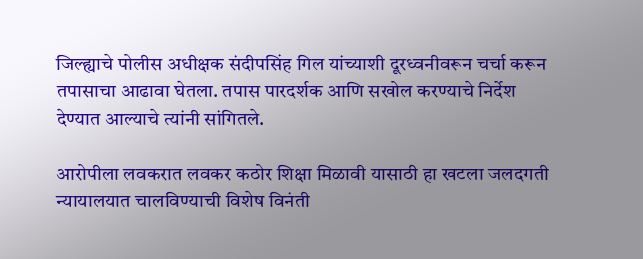जिल्ह्याचे पोलीस अधीक्षक संदीपसिंह गिल यांच्याशी दूरध्वनीवरून चर्चा करून तपासाचा आढावा घेतला. तपास पारदर्शक आणि सखोल करण्याचे निर्देश देण्यात आल्याचे त्यांनी सांगितले.

आरोपीला लवकरात लवकर कठोर शिक्षा मिळावी यासाठी हा खटला जलदगती न्यायालयात चालविण्याची विशेष विनंती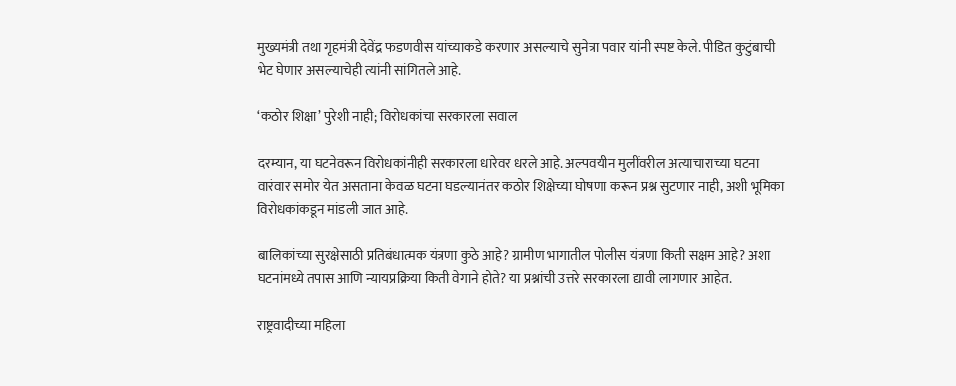मुख्यमंत्री तथा गृहमंत्री देवेंद्र फडणवीस यांच्याकडे करणार असल्याचे सुनेत्रा पवार यांनी स्पष्ट केले. पीडित कुटुंबाची भेट घेणार असल्याचेही त्यांनी सांगितले आहे.

‘कठोर शिक्षा’ पुरेशी नाही; विरोधकांचा सरकारला सवाल

दरम्यान, या घटनेवरून विरोधकांनीही सरकारला धारेवर धरले आहे. अल्पवयीन मुलींवरील अत्याचाराच्या घटना वारंवार समोर येत असताना केवळ घटना घडल्यानंतर कठोर शिक्षेच्या घोषणा करून प्रश्न सुटणार नाही, अशी भूमिका विरोधकांकडून मांडली जात आहे.

बालिकांच्या सुरक्षेसाठी प्रतिबंधात्मक यंत्रणा कुठे आहे? ग्रामीण भागातील पोलीस यंत्रणा किती सक्षम आहे? अशा घटनांमध्ये तपास आणि न्यायप्रक्रिया किती वेगाने होते? या प्रश्नांची उत्तरे सरकारला द्यावी लागणार आहेत.

राष्ट्रवादीच्या महिला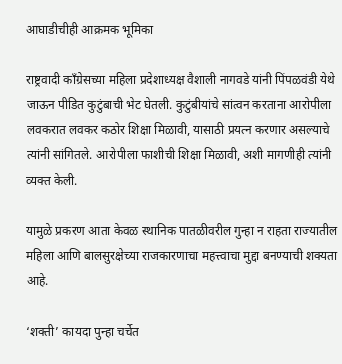आघाडीचीही आक्रमक भूमिका

राष्ट्रवादी काँग्रेसच्या महिला प्रदेशाध्यक्ष वैशाली नागवडे यांनी पिंपळवंडी येथे जाऊन पीडित कुटुंबाची भेट घेतली. कुटुंबीयांचे सांत्वन करताना आरोपीला लवकरात लवकर कठोर शिक्षा मिळावी, यासाठी प्रयत्न करणार असल्याचे त्यांनी सांगितले. आरोपीला फाशीची शिक्षा मिळावी, अशी मागणीही त्यांनी व्यक्त केली.

यामुळे प्रकरण आता केवळ स्थानिक पातळीवरील गुन्हा न राहता राज्यातील महिला आणि बालसुरक्षेच्या राजकारणाचा महत्त्वाचा मुद्दा बनण्याची शक्यता आहे.

‘शक्ती’ कायदा पुन्हा चर्चेत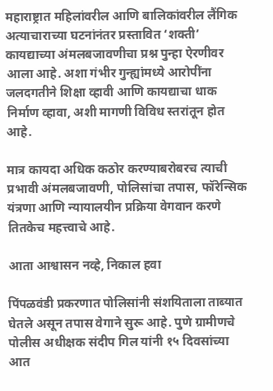महाराष्ट्रात महिलांवरील आणि बालिकांवरील लैंगिक अत्याचाराच्या घटनांनंतर प्रस्तावित ‘शक्ती’ कायद्याच्या अंमलबजावणीचा प्रश्न पुन्हा ऐरणीवर आला आहे. अशा गंभीर गुन्ह्यांमध्ये आरोपींना जलदगतीने शिक्षा व्हावी आणि कायद्याचा धाक निर्माण व्हावा, अशी मागणी विविध स्तरांतून होत आहे.

मात्र कायदा अधिक कठोर करण्याबरोबरच त्याची प्रभावी अंमलबजावणी, पोलिसांचा तपास, फॉरेन्सिक यंत्रणा आणि न्यायालयीन प्रक्रिया वेगवान करणे तितकेच महत्त्वाचे आहे.

आता आश्वासन नव्हे, निकाल हवा

पिंपळवंडी प्रकरणात पोलिसांनी संशयिताला ताब्यात घेतले असून तपास वेगाने सुरू आहे. पुणे ग्रामीणचे पोलीस अधीक्षक संदीप गिल यांनी १५ दिवसांच्या आत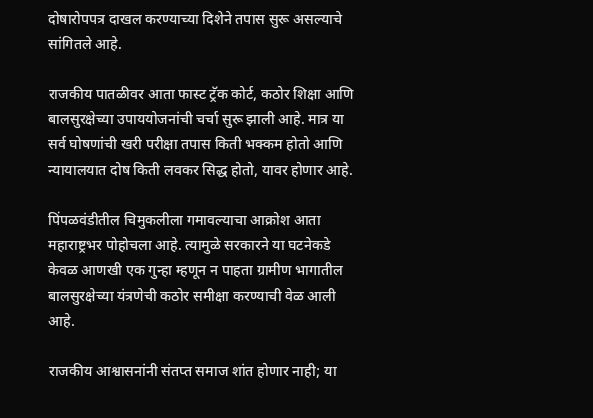दोषारोपपत्र दाखल करण्याच्या दिशेने तपास सुरू असल्याचे सांगितले आहे.

राजकीय पातळीवर आता फास्ट ट्रॅक कोर्ट, कठोर शिक्षा आणि बालसुरक्षेच्या उपाययोजनांची चर्चा सुरू झाली आहे. मात्र या सर्व घोषणांची खरी परीक्षा तपास किती भक्कम होतो आणि न्यायालयात दोष किती लवकर सिद्ध होतो, यावर होणार आहे.

पिंपळवंडीतील चिमुकलीला गमावल्याचा आक्रोश आता महाराष्ट्रभर पोहोचला आहे. त्यामुळे सरकारने या घटनेकडे केवळ आणखी एक गुन्हा म्हणून न पाहता ग्रामीण भागातील बालसुरक्षेच्या यंत्रणेची कठोर समीक्षा करण्याची वेळ आली आहे.

राजकीय आश्वासनांनी संतप्त समाज शांत होणार नाही; या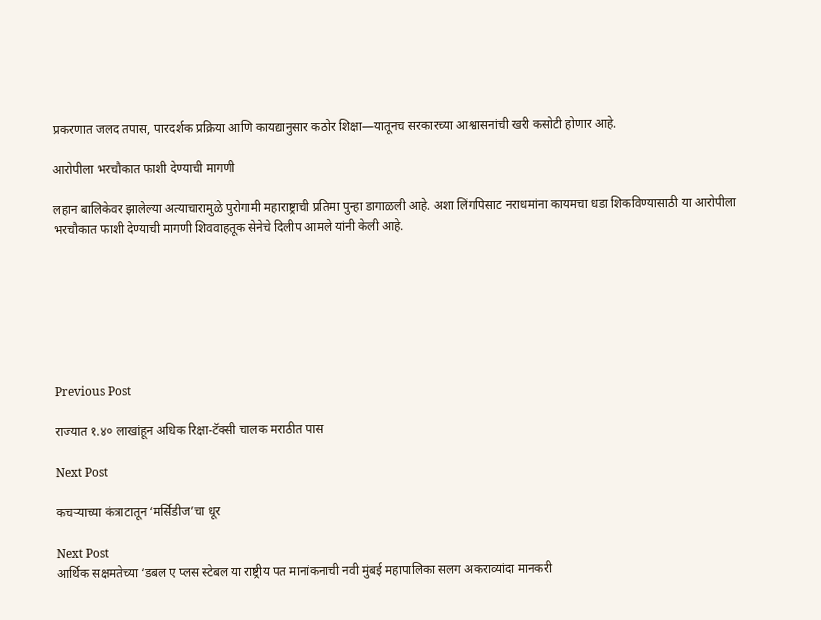प्रकरणात जलद तपास, पारदर्शक प्रक्रिया आणि कायद्यानुसार कठोर शिक्षा—यातूनच सरकारच्या आश्वासनांची खरी कसोटी होणार आहे.

आरोपीला भरचौकात फाशी देण्याची मागणी

लहान बालिकेवर झालेल्या अत्याचारामुळे पुरोगामी महाराष्ट्राची प्रतिमा पुन्हा डागाळली आहे. अशा लिंगपिसाट नराधमांना कायमचा धडा शिकविण्यासाठी या आरोपीला भरचौकात फाशी देण्याची मागणी शिववाहतूक सेनेचे दिलीप आमले यांनी केली आहे.







Previous Post

राज्यात १.४० लाखांहून अधिक रिक्षा-टॅक्सी चालक मराठीत पास

Next Post

कचऱ्याच्या कंत्राटातून ‘मर्सिडीज’चा धूर

Next Post
आर्थिक सक्षमतेच्या ‘डबल ए प्लस स्टेबल या राष्ट्रीय पत मानांकनाची नवी मुंबई महापालिका सलग अकराव्यांदा मानकरी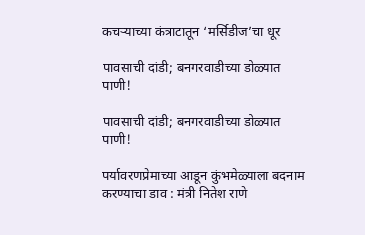कचऱ्याच्या कंत्राटातून ‘मर्सिडीज’चा धूर

पावसाची दांडी; बनगरवाडीच्या डोळ्यात पाणी!

पावसाची दांडी; बनगरवाडीच्या डोळ्यात पाणी!

पर्यावरणप्रेमाच्या आडून कुंभमेळ्याला बदनाम करण्याचा डाव : मंत्री नितेश राणे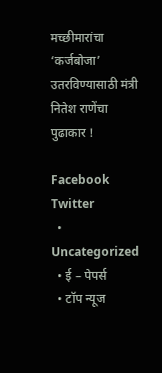मच्छीमारांचा ‘कर्जबोजा’ उतरविण्यासाठी मंत्री नितेश राणेंचा पुढाकार !

Facebook Twitter
  • Uncategorized
  • ई – पेपर्स
  • टॉप न्यूज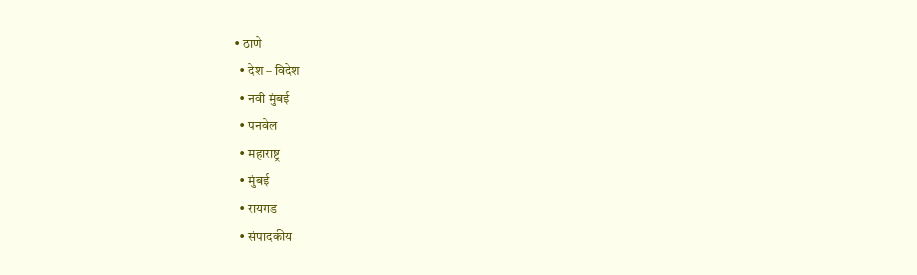• ठाणे
  • देश – विदेश
  • नवी मुंबई
  • पनवेल
  • महाराष्ट्र
  • मुंबई
  • रायगड
  • संपादकीय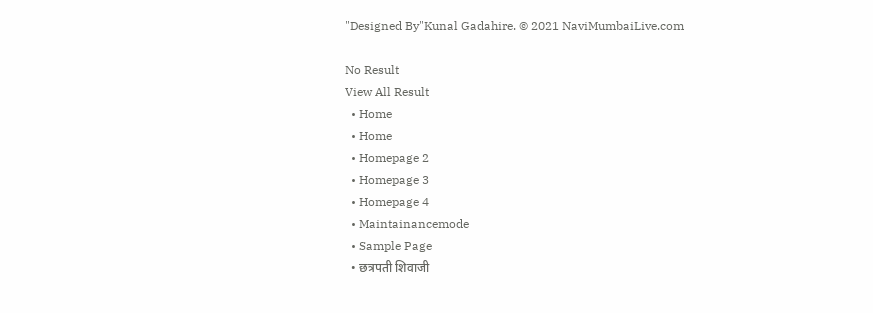"Designed By"Kunal Gadahire. © 2021 NaviMumbaiLive.com

No Result
View All Result
  • Home
  • Home
  • Homepage 2
  • Homepage 3
  • Homepage 4
  • Maintainancemode
  • Sample Page
  • छत्रपती शिवाजी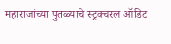महाराजांच्या पुतळ्याचे स्ट्रक्चरल ऑडिट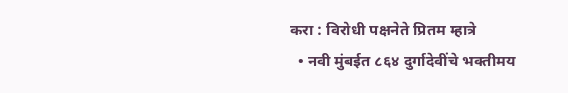करा : विरोधी पक्षनेते प्रितम म्हात्रे
  • नवी मुंबईत ८६४ दुर्गादेवींचे भक्तीमय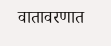वातावरणात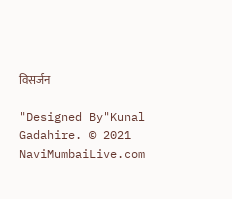विसर्जन

"Designed By"Kunal Gadahire. © 2021 NaviMumbaiLive.com